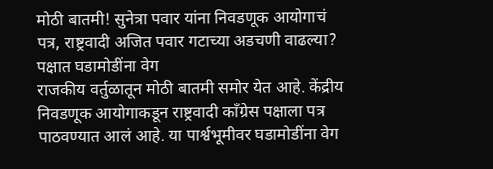मोठी बातमी! सुनेत्रा पवार यांना निवडणूक आयोगाचं पत्र, राष्ट्रवादी अजित पवार गटाच्या अडचणी वाढल्या? पक्षात घडामोडींना वेग
राजकीय वर्तुळातून मोठी बातमी समोर येत आहे. केंद्रीय निवडणूक आयोगाकडून राष्ट्रवादी काँग्रेस पक्षाला पत्र पाठवण्यात आलं आहे. या पार्श्वभूमीवर घडामोडींना वेग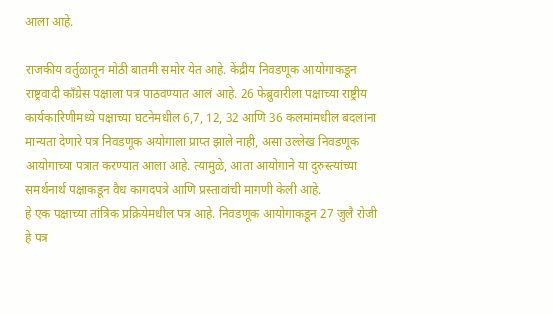आला आहे.

राजकीय वर्तुळातून मोठी बातमी समोर येत आहे. केंद्रीय निवडणूक आयोगाकडून राष्ट्रवादी काँग्रेस पक्षाला पत्र पाठवण्यात आलं आहे. 26 फेब्रुवारीला पक्षाच्या राष्ट्रीय कार्यकारिणीमध्ये पक्षाच्या घटनेमधील 6,7, 12, 32 आणि 36 कलमांमधील बदलांना मान्यता देणारे पत्र निवडणूक अयोगाला प्राप्त झाले नाही, असा उल्लेख निवडणूक आयोगाच्या पत्रात करण्यात आला आहे. त्यामुळे, आता आयोगाने या दुरुस्त्यांच्या समर्थनार्थ पक्षाकडून वैध कागदपत्रे आणि प्रस्तावांची मागणी केली आहे.
हे एक पक्षाच्या तांत्रिक प्रक्रियेमधील पत्र आहे. निवडणूक आयोगाकडून 27 जुलै रोजी हे पत्र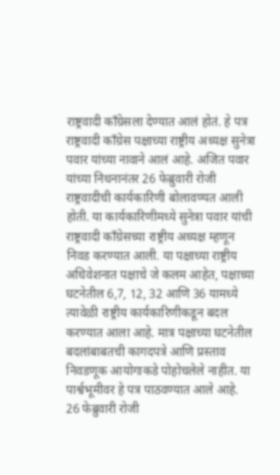राष्ट्रवादी काँग्रेसला देण्यात आलं होतं. हे पत्र राष्ट्रवादी काँग्रेस पक्षाच्या राष्ट्रीय अध्यक्ष सुनेत्रा पवार यांच्या नावाने आलं आहे. अजित पवार यांच्या निधनानंतर 26 फेब्रुवारी रोजी राष्ट्रवादीची कार्यकारिणी बोलावण्यत आली होती. या कार्यकारिणीमध्ये सुनेत्रा पवार यांची राष्ट्रवादी काँग्रेसच्या राष्ट्रीय अध्यक्ष म्हणून निवड करण्यात आली. या पक्षाच्या राष्ट्रीय अधिवेशनात पक्षाचे जे कलम आहेत, पक्षाच्या घटनेतील 6,7, 12, 32 आणि 36 यामध्ये त्यावेळी राष्ट्रीय कार्यकारिणीकडून बदल करण्यात आला आहे. मात्र पक्षाच्या घटनेतील बदलांबाबतची कागदपत्रे आणि प्रस्ताव निवडणूक आयोगाकडे पोहोचलेले नाहीत. या पार्श्वभूमीवर हे पत्र पाठवण्यात आले आहे.
26 फेब्रुवारी रोजी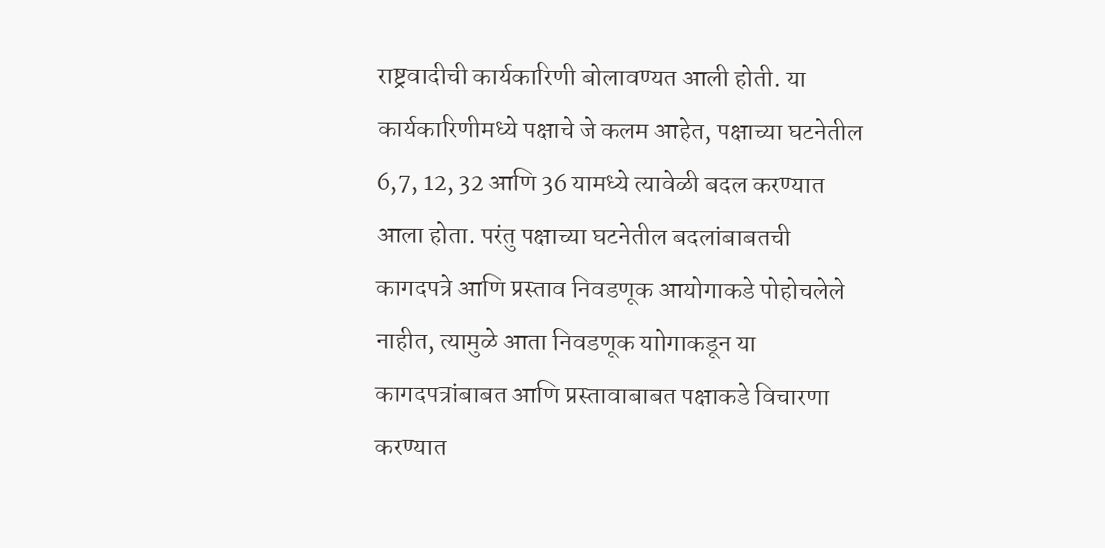राष्ट्रवादीची कार्यकारिणी बोलावण्यत आली होती. या कार्यकारिणीमध्ये पक्षाचे जे कलम आहेत, पक्षाच्या घटनेतील 6,7, 12, 32 आणि 36 यामध्ये त्यावेळी बदल करण्यात आला होता. परंतु पक्षाच्या घटनेतील बदलांबाबतची कागदपत्रे आणि प्रस्ताव निवडणूक आयोगाकडे पोहोचलेले नाहीत, त्यामुळे आता निवडणूक याोगाकडून या कागदपत्रांबाबत आणि प्रस्तावाबाबत पक्षाकडे विचारणा करण्यात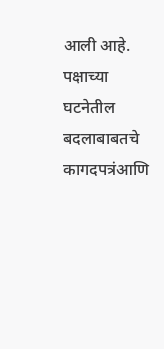आली आहे. पक्षाच्या घटनेतील बदलाबाबतचे कागदपत्रंआणि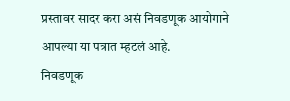प्रस्तावर सादर करा असं निवडणूक आयोगाने आपल्या या पत्रात म्हटलं आहे.
निवडणूक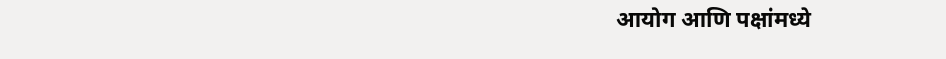आयोग आणि पक्षांमध्ये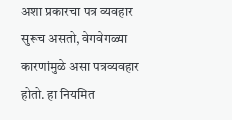अशा प्रकारचा पत्र व्यवहार सुरूच असतो, वेगवेगळ्या कारणांमुळे असा पत्रव्यवहार होतो. हा नियमित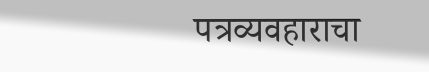पत्रव्यवहाराचा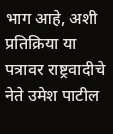भाग आहे, अशी प्रतिक्रिया या पत्रावर राष्ट्रवादीचे नेते उमेश पाटील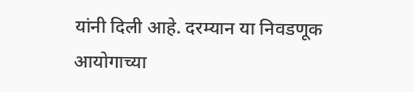यांनी दिली आहे. दरम्यान या निवडणूक आयोगाच्या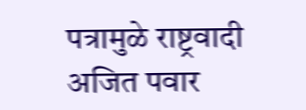पत्रामुळे राष्ट्रवादी अजित पवार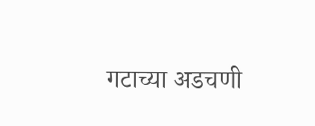गटाच्या अडचणी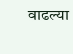वाढल्या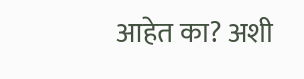आहेत का? अशी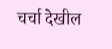चर्चा देखील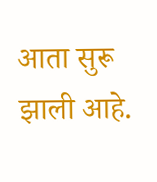आता सुरू झाली आहे.